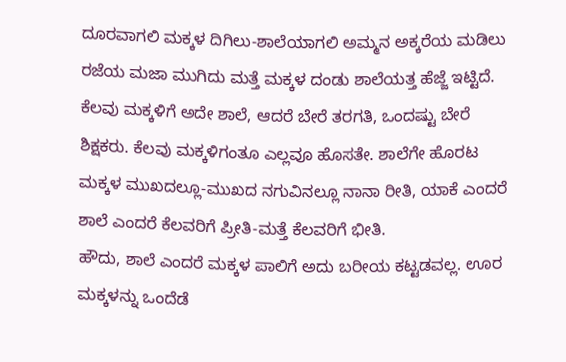ದೂರವಾಗಲಿ ಮಕ್ಕಳ ದಿಗಿಲು-ಶಾಲೆಯಾಗಲಿ ಅಮ್ಮನ ಅಕ್ಕರೆಯ ಮಡಿಲು
ರಜೆಯ ಮಜಾ ಮುಗಿದು ಮತ್ತೆ ಮಕ್ಕಳ ದಂಡು ಶಾಲೆಯತ್ತ ಹೆಜ್ಜೆ ಇಟ್ಟಿದೆ. ಕೆಲವು ಮಕ್ಕಳಿಗೆ ಅದೇ ಶಾಲೆ, ಆದರೆ ಬೇರೆ ತರಗತಿ, ಒಂದಷ್ಟು ಬೇರೆ ಶಿಕ್ಷಕರು. ಕೆಲವು ಮಕ್ಕಳಿಗಂತೂ ಎಲ್ಲವೂ ಹೊಸತೇ. ಶಾಲೆಗೇ ಹೊರಟ ಮಕ್ಕಳ ಮುಖದಲ್ಲೂ-ಮುಖದ ನಗುವಿನಲ್ಲೂ ನಾನಾ ರೀತಿ, ಯಾಕೆ ಎಂದರೆ ಶಾಲೆ ಎಂದರೆ ಕೆಲವರಿಗೆ ಪ್ರೀತಿ-ಮತ್ತೆ ಕೆಲವರಿಗೆ ಭೀತಿ.
ಹೌದು, ಶಾಲೆ ಎಂದರೆ ಮಕ್ಕಳ ಪಾಲಿಗೆ ಅದು ಬರೀಯ ಕಟ್ಟಡವಲ್ಲ. ಊರ ಮಕ್ಕಳನ್ನು ಒಂದೆಡೆ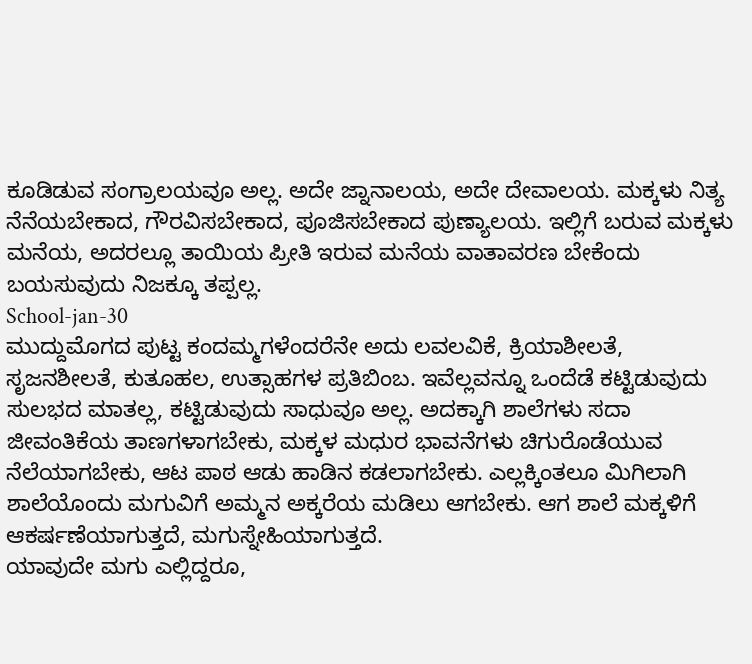ಕೂಡಿಡುವ ಸಂಗ್ರಾಲಯವೂ ಅಲ್ಲ. ಅದೇ ಜ್ನಾನಾಲಯ, ಅದೇ ದೇವಾಲಯ. ಮಕ್ಕಳು ನಿತ್ಯ ನೆನೆಯಬೇಕಾದ, ಗೌರವಿಸಬೇಕಾದ, ಪೂಜಿಸಬೇಕಾದ ಪುಣ್ಯಾಲಯ. ಇಲ್ಲಿಗೆ ಬರುವ ಮಕ್ಕಳು ಮನೆಯ, ಅದರಲ್ಲೂ ತಾಯಿಯ ಪ್ರೀತಿ ಇರುವ ಮನೆಯ ವಾತಾವರಣ ಬೇಕೆಂದು ಬಯಸುವುದು ನಿಜಕ್ಕೂ ತಪ್ಪಲ್ಲ.
School-jan-30
ಮುದ್ದುಮೊಗದ ಪುಟ್ಟ ಕಂದಮ್ಮಗಳೆಂದರೆನೇ ಅದು ಲವಲವಿಕೆ, ಕ್ರಿಯಾಶೀಲತೆ, ಸೃಜನಶೀಲತೆ, ಕುತೂಹಲ, ಉತ್ಸಾಹಗಳ ಪ್ರತಿಬಿಂಬ. ಇವೆಲ್ಲವನ್ನೂ ಒಂದೆಡೆ ಕಟ್ಟಿಡುವುದು ಸುಲಭದ ಮಾತಲ್ಲ, ಕಟ್ಟಿಡುವುದು ಸಾಧುವೂ ಅಲ್ಲ. ಅದಕ್ಕಾಗಿ ಶಾಲೆಗಳು ಸದಾ ಜೀವಂತಿಕೆಯ ತಾಣಗಳಾಗಬೇಕು, ಮಕ್ಕಳ ಮಧುರ ಭಾವನೆಗಳು ಚಿಗುರೊಡೆಯುವ ನೆಲೆಯಾಗಬೇಕು, ಆಟ ಪಾಠ ಆಡು ಹಾಡಿನ ಕಡಲಾಗಬೇಕು. ಎಲ್ಲಕ್ಕಿಂತಲೂ ಮಿಗಿಲಾಗಿ ಶಾಲೆಯೊಂದು ಮಗುವಿಗೆ ಅಮ್ಮನ ಅಕ್ಕರೆಯ ಮಡಿಲು ಆಗಬೇಕು. ಆಗ ಶಾಲೆ ಮಕ್ಕಳಿಗೆ ಆಕರ್ಷಣೆಯಾಗುತ್ತದೆ, ಮಗುಸ್ನೇಹಿಯಾಗುತ್ತದೆ.
ಯಾವುದೇ ಮಗು ಎಲ್ಲಿದ್ದರೂ,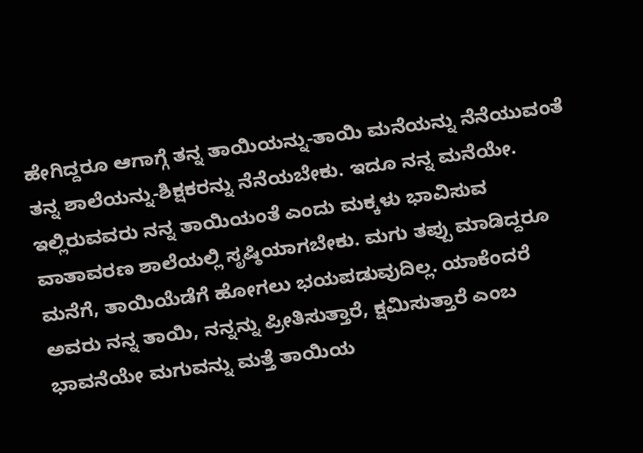ಹೇಗಿದ್ದರೂ ಆಗಾಗ್ಗೆ ತನ್ನ ತಾಯಿಯನ್ನು-ತಾಯಿ ಮನೆಯನ್ನು ನೆನೆಯುವಂತೆ ತನ್ನ ಶಾಲೆಯನ್ನು-ಶಿಕ್ಷಕರನ್ನು ನೆನೆಯಬೇಕು. ಇದೂ ನನ್ನ ಮನೆಯೇ. ಇಲ್ಲಿರುವವರು ನನ್ನ ತಾಯಿಯಂತೆ ಎಂದು ಮಕ್ಕಳು ಭಾವಿಸುವ ವಾತಾವರಣ ಶಾಲೆಯಲ್ಲಿ ಸೃಷ್ಠಿಯಾಗಬೇಕು. ಮಗು ತಪ್ಪು ಮಾಡಿದ್ದರೂ ಮನೆಗೆ, ತಾಯಿಯೆಡೆಗೆ ಹೋಗಲು ಭಯಪಡುವುದಿಲ್ಲ. ಯಾಕೆಂದರೆ ಅವರು ನನ್ನ ತಾಯಿ, ನನ್ನನ್ನು ಪ್ರೀತಿಸುತ್ತಾರೆ, ಕ್ಷಮಿಸುತ್ತಾರೆ ಎಂಬ ಭಾವನೆಯೇ ಮಗುವನ್ನು ಮತ್ತೆ ತಾಯಿಯ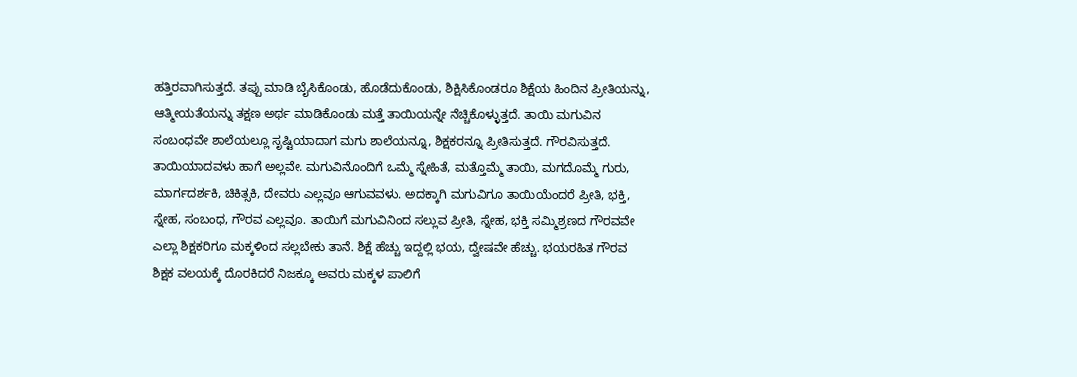ಹತ್ತಿರವಾಗಿಸುತ್ತದೆ. ತಪ್ಪು ಮಾಡಿ ಬೈಸಿಕೊಂಡು, ಹೊಡೆದುಕೊಂಡು, ಶಿಕ್ಷಿಸಿಕೊಂಡರೂ ಶಿಕ್ಷೆಯ ಹಿಂದಿನ ಪ್ರೀತಿಯನ್ನು, ಆತ್ಮೀಯತೆಯನ್ನು ತಕ್ಷಣ ಅರ್ಥ ಮಾಡಿಕೊಂಡು ಮತ್ತೆ ತಾಯಿಯನ್ನೇ ನೆಚ್ಚಿಕೊಳ್ಳುತ್ತದೆ. ತಾಯಿ ಮಗುವಿನ ಸಂಬಂಧವೇ ಶಾಲೆಯಲ್ಲೂ ಸೃಷ್ಟಿಯಾದಾಗ ಮಗು ಶಾಲೆಯನ್ನೂ, ಶಿಕ್ಷಕರನ್ನೂ ಪ್ರೀತಿಸುತ್ತದೆ. ಗೌರವಿಸುತ್ತದೆ.
ತಾಯಿಯಾದವಳು ಹಾಗೆ ಅಲ್ಲವೇ. ಮಗುವಿನೊಂದಿಗೆ ಒಮ್ಮೆ ಸ್ನೇಹಿತೆ, ಮತ್ತೊಮ್ಮೆ ತಾಯಿ, ಮಗದೊಮ್ಮೆ ಗುರು, ಮಾರ್ಗದರ್ಶಕಿ, ಚಿಕಿತ್ಸಕಿ, ದೇವರು ಎಲ್ಲವೂ ಆಗುವವಳು. ಅದಕ್ಕಾಗಿ ಮಗುವಿಗೂ ತಾಯಿಯೆಂದರೆ ಪ್ರೀತಿ, ಭಕ್ತಿ, ಸ್ನೇಹ, ಸಂಬಂಧ, ಗೌರವ ಎಲ್ಲವೂ. ತಾಯಿಗೆ ಮಗುವಿನಿಂದ ಸಲ್ಲುವ ಪ್ರೀತಿ, ಸ್ನೇಹ, ಭಕ್ತಿ ಸಮ್ಮಿಶ್ರಣದ ಗೌರವವೇ ಎಲ್ಲಾ ಶಿಕ್ಷಕರಿಗೂ ಮಕ್ಕಳಿಂದ ಸಲ್ಲಬೇಕು ತಾನೆ. ಶಿಕ್ಷೆ ಹೆಚ್ಚು ಇದ್ದಲ್ಲಿ ಭಯ, ದ್ವೇಷವೇ ಹೆಚ್ಚು. ಭಯರಹಿತ ಗೌರವ ಶಿಕ್ಷಕ ವಲಯಕ್ಕೆ ದೊರಕಿದರೆ ನಿಜಕ್ಕೂ ಅವರು ಮಕ್ಕಳ ಪಾಲಿಗೆ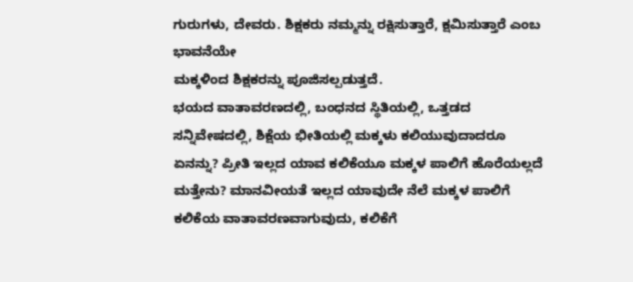ಗುರುಗಳು, ದೇವರು. ಶಿಕ್ಷಕರು ನಮ್ಮನ್ನು ರಕ್ಷಿಸುತ್ತಾರೆ, ಕ್ಷಮಿಸುತ್ತಾರೆ ಎಂಬ ಭಾವನೆಯೇ
ಮಕ್ಕಳಿಂದ ಶಿಕ್ಷಕರನ್ನು ಪೂಜಿಸಲ್ಪಡುತ್ತದೆ.
ಭಯದ ವಾತಾವರಣದಲ್ಲಿ, ಬಂಧನದ ಸ್ಥಿತಿಯಲ್ಲಿ, ಒತ್ತಡದ ಸನ್ನಿವೇಷದಲ್ಲಿ, ಶಿಕ್ಷೆಯ ಭೀತಿಯಲ್ಲಿ ಮಕ್ಕಳು ಕಲಿಯುವುದಾದರೂ ಏನನ್ನು? ಪ್ರೀತಿ ಇಲ್ಲದ ಯಾವ ಕಲಿಕೆಯೂ ಮಕ್ಕಳ ಪಾಲಿಗೆ ಹೊರೆಯಲ್ಲದೆ ಮತ್ತೇನು? ಮಾನವೀಯತೆ ಇಲ್ಲದ ಯಾವುದೇ ನೆಲೆ ಮಕ್ಕಳ ಪಾಲಿಗೆ ಕಲಿಕೆಯ ವಾತಾವರಣವಾಗುವುದು, ಕಲಿಕೆಗೆ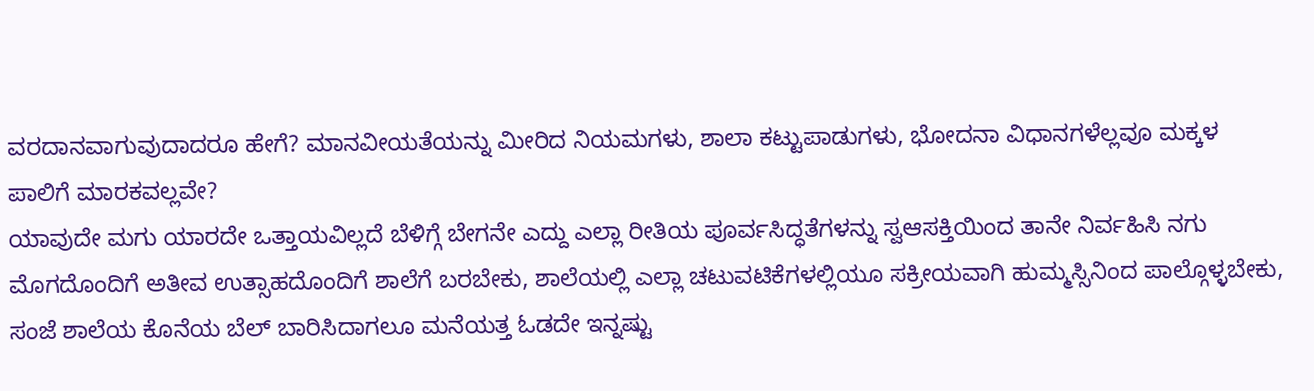ವರದಾನವಾಗುವುದಾದರೂ ಹೇಗೆ? ಮಾನವೀಯತೆಯನ್ನು ಮೀರಿದ ನಿಯಮಗಳು, ಶಾಲಾ ಕಟ್ಟುಪಾಡುಗಳು, ಭೋದನಾ ವಿಧಾನಗಳೆಲ್ಲವೂ ಮಕ್ಕಳ ಪಾಲಿಗೆ ಮಾರಕವಲ್ಲವೇ?
ಯಾವುದೇ ಮಗು ಯಾರದೇ ಒತ್ತಾಯವಿಲ್ಲದೆ ಬೆಳಿಗ್ಗೆ ಬೇಗನೇ ಎದ್ದು ಎಲ್ಲಾ ರೀತಿಯ ಪೂರ್ವಸಿದ್ಧತೆಗಳನ್ನು ಸ್ವಆಸಕ್ತಿಯಿಂದ ತಾನೇ ನಿರ್ವಹಿಸಿ ನಗು ಮೊಗದೊಂದಿಗೆ ಅತೀವ ಉತ್ಸಾಹದೊಂದಿಗೆ ಶಾಲೆಗೆ ಬರಬೇಕು, ಶಾಲೆಯಲ್ಲಿ ಎಲ್ಲಾ ಚಟುವಟಿಕೆಗಳಲ್ಲಿಯೂ ಸಕ್ರೀಯವಾಗಿ ಹುಮ್ಮಸ್ಸಿನಿಂದ ಪಾಲ್ಗೊಳ್ಳಬೇಕು, ಸಂಜೆ ಶಾಲೆಯ ಕೊನೆಯ ಬೆಲ್ ಬಾರಿಸಿದಾಗಲೂ ಮನೆಯತ್ತ ಓಡದೇ ಇನ್ನಷ್ಟು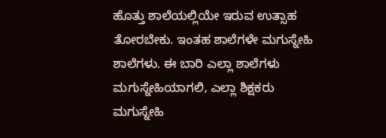ಹೊತ್ತು ಶಾಲೆಯಲ್ಲಿಯೇ ಇರುವ ಉತ್ಸಾಹ ತೋರಬೇಕು. ಇಂತಹ ಶಾಲೆಗಳೇ ಮಗುಸ್ನೇಹಿ ಶಾಲೆಗಳು. ಈ ಬಾರಿ ಎಲ್ಲಾ ಶಾಲೆಗಳು ಮಗುಸ್ನೇಹಿಯಾಗಲಿ, ಎಲ್ಲಾ ಶಿಕ್ಷಕರು ಮಗುಸ್ನೇಹಿ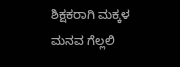ಶಿಕ್ಷಕರಾಗಿ ಮಕ್ಕಳ ಮನವ ಗೆಲ್ಲಲಿ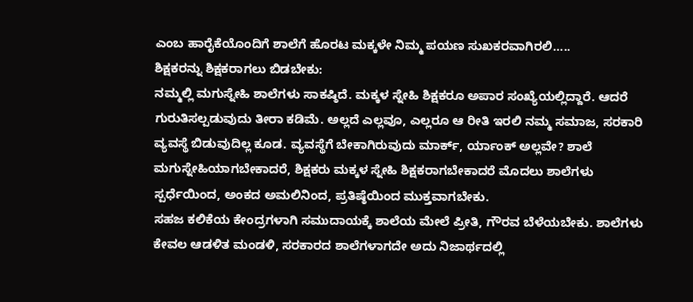ಎಂಬ ಹಾರೈಕೆಯೊಂದಿಗೆ ಶಾಲೆಗೆ ಹೊರಟ ಮಕ್ಕಳೇ ನಿಮ್ಮ ಪಯಣ ಸುಖಕರವಾಗಿರಲಿ…..
ಶಿಕ್ಷಕರನ್ನು ಶಿಕ್ಷಕರಾಗಲು ಬಿಡಬೇಕು:
ನಮ್ಮಲ್ಲಿ ಮಗುಸ್ನೇಹಿ ಶಾಲೆಗಳು ಸಾಕಷ್ಠಿದೆ. ಮಕ್ಕಳ ಸ್ನೇಹಿ ಶಿಕ್ಷಕರೂ ಅಪಾರ ಸಂಖ್ಯೆಯಲ್ಲಿದ್ದಾರೆ. ಆದರೆ ಗುರುತಿಸಲ್ಪಡುವುದು ತೀರಾ ಕಡಿಮೆ. ಅಲ್ಲದೆ ಎಲ್ಲವೂ, ಎಲ್ಲರೂ ಆ ರೀತಿ ಇರಲಿ ನಮ್ಮ ಸಮಾಜ, ಸರಕಾರಿ ವ್ಯವಸ್ಥೆ ಬಿಡುವುದಿಲ್ಲ ಕೂಡ. ವ್ಯವಸ್ಥೆಗೆ ಬೇಕಾಗಿರುವುದು ಮಾರ್ಕ್, ರ್ಯಾಂಕ್ ಅಲ್ಲವೇ? ಶಾಲೆ ಮಗುಸ್ನೇಹಿಯಾಗಬೇಕಾದರೆ, ಶಿಕ್ಷಕರು ಮಕ್ಕಳ ಸ್ನೇಹಿ ಶಿಕ್ಷಕರಾಗಬೇಕಾದರೆ ಮೊದಲು ಶಾಲೆಗಳು ಸ್ಪರ್ಧೆಯಿಂದ, ಅಂಕದ ಅಮಲಿನಿಂದ, ಪ್ರತಿಷ್ಠೆಯಿಂದ ಮುಕ್ತವಾಗಬೇಕು.
ಸಹಜ ಕಲಿಕೆಯ ಕೇಂದ್ರಗಳಾಗಿ ಸಮುದಾಯಕ್ಕೆ ಶಾಲೆಯ ಮೇಲೆ ಪ್ರೀತಿ, ಗೌರವ ಬೆಳೆಯಬೇಕು. ಶಾಲೆಗಳು ಕೇವಲ ಆಡಳಿತ ಮಂಡಳಿ, ಸರಕಾರದ ಶಾಲೆಗಳಾಗದೇ ಅದು ನಿಜಾರ್ಥದಲ್ಲಿ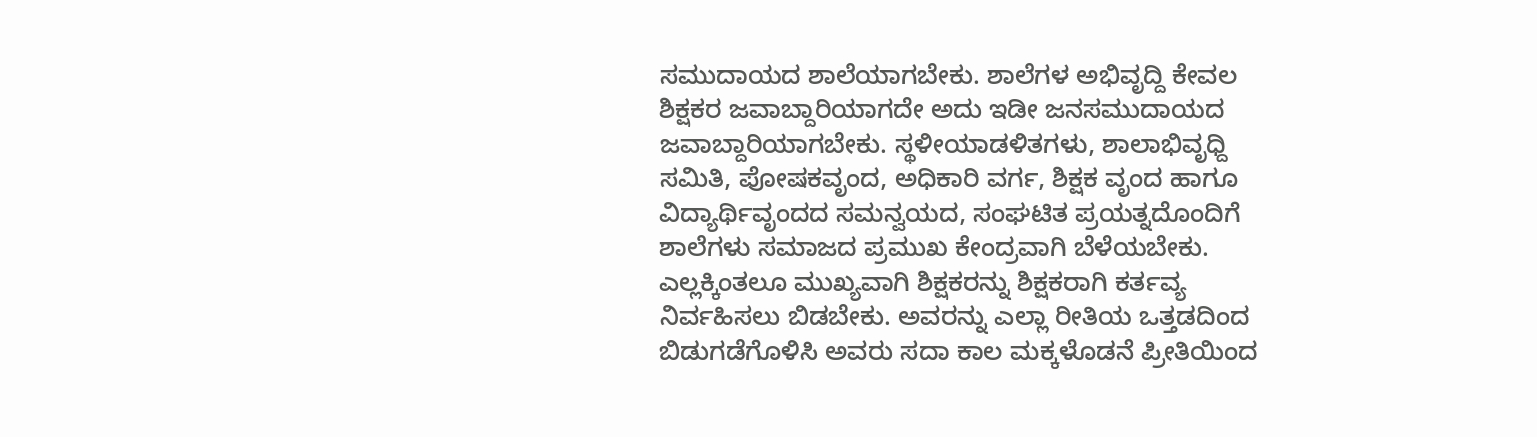ಸಮುದಾಯದ ಶಾಲೆಯಾಗಬೇಕು. ಶಾಲೆಗಳ ಅಭಿವೃದ್ದಿ ಕೇವಲ ಶಿಕ್ಷಕರ ಜವಾಬ್ದಾರಿಯಾಗದೇ ಅದು ಇಡೀ ಜನಸಮುದಾಯದ ಜವಾಬ್ದಾರಿಯಾಗಬೇಕು. ಸ್ಥಳೀಯಾಡಳಿತಗಳು, ಶಾಲಾಭಿವೃಧ್ದಿ ಸಮಿತಿ, ಪೋಷಕವೃಂದ, ಅಧಿಕಾರಿ ವರ್ಗ, ಶಿಕ್ಷಕ ವೃಂದ ಹಾಗೂ ವಿದ್ಯಾರ್ಥಿವೃಂದದ ಸಮನ್ವಯದ, ಸಂಘಟಿತ ಪ್ರಯತ್ನದೊಂದಿಗೆ ಶಾಲೆಗಳು ಸಮಾಜದ ಪ್ರಮುಖ ಕೇಂದ್ರವಾಗಿ ಬೆಳೆಯಬೇಕು.
ಎಲ್ಲಕ್ಕಿಂತಲೂ ಮುಖ್ಯವಾಗಿ ಶಿಕ್ಷಕರನ್ನು ಶಿಕ್ಷಕರಾಗಿ ಕರ್ತವ್ಯ ನಿರ್ವಹಿಸಲು ಬಿಡಬೇಕು. ಅವರನ್ನು ಎಲ್ಲಾ ರೀತಿಯ ಒತ್ತಡದಿಂದ ಬಿಡುಗಡೆಗೊಳಿಸಿ ಅವರು ಸದಾ ಕಾಲ ಮಕ್ಕಳೊಡನೆ ಪ್ರೀತಿಯಿಂದ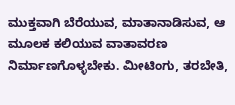ಮುಕ್ತವಾಗಿ ಬೆರೆಯುವ, ಮಾತಾನಾಡಿಸುವ, ಆ ಮೂಲಕ ಕಲಿಯುವ ವಾತಾವರಣ ನಿರ್ಮಾಣಗೊಳ್ಳಬೇಕು. ಮೀಟಿಂಗು, ತರಬೇತಿ,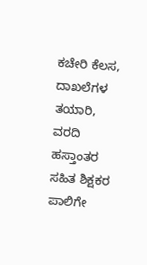ಕಚೇರಿ ಕೆಲಸ, ದಾಖಲೆಗಳ ತಯಾರಿ, ವರದಿ ಹಸ್ತಾಂತರ ಸಹಿತ ಶಿಕ್ಷಕರ ಪಾಲಿಗೇ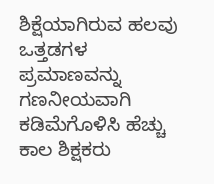ಶಿಕ್ಷೆಯಾಗಿರುವ ಹಲವು ಒತ್ತಡಗಳ ಪ್ರಮಾಣವನ್ನು ಗಣನೀಯವಾಗಿ ಕಡಿಮೆಗೊಳಿಸಿ ಹೆಚ್ಚು ಕಾಲ ಶಿಕ್ಷಕರು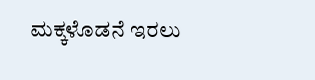ಮಕ್ಕಳೊಡನೆ ಇರಲು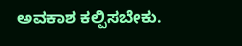ಅವಕಾಶ ಕಲ್ಪಿಸಬೇಕು.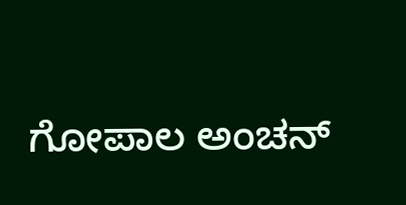ಗೋಪಾಲ ಅಂಚನ್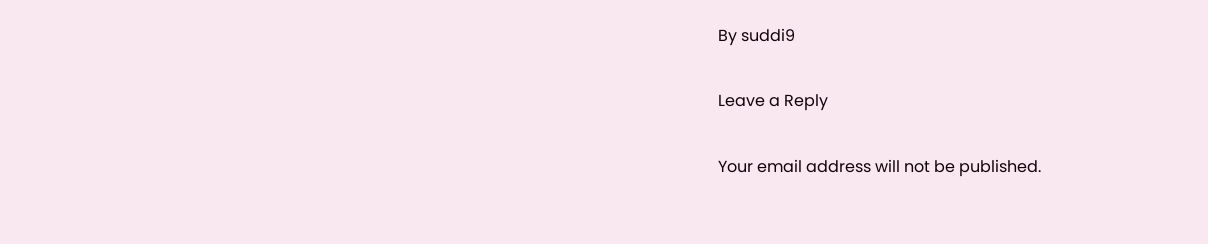By suddi9

Leave a Reply

Your email address will not be published.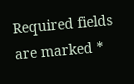Required fields are marked *